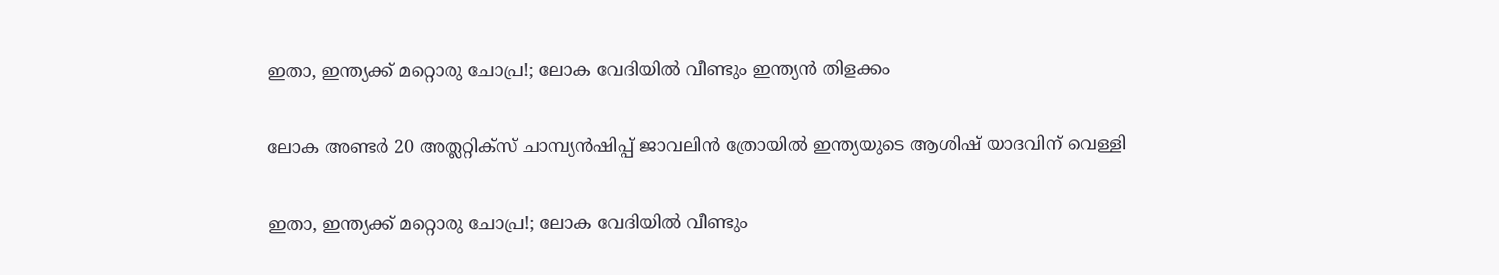ഇതാ, ഇന്ത്യക്ക് മറ്റൊരു ചോപ്ര!; ലോക വേദിയില്‍ വീണ്ടും ഇന്ത്യന്‍ തിളക്കം

ലോക അണ്ടര്‍ 20 അത്ലറ്റിക്സ് ചാമ്പ്യന്‍ഷിപ്പ് ജാവലിന്‍ ത്രോയില്‍ ഇന്ത്യയുടെ ആശിഷ് യാദവിന് വെള്ളി

ഇതാ, ഇന്ത്യക്ക് മറ്റൊരു ചോപ്ര!; ലോക വേദിയില്‍ വീണ്ടും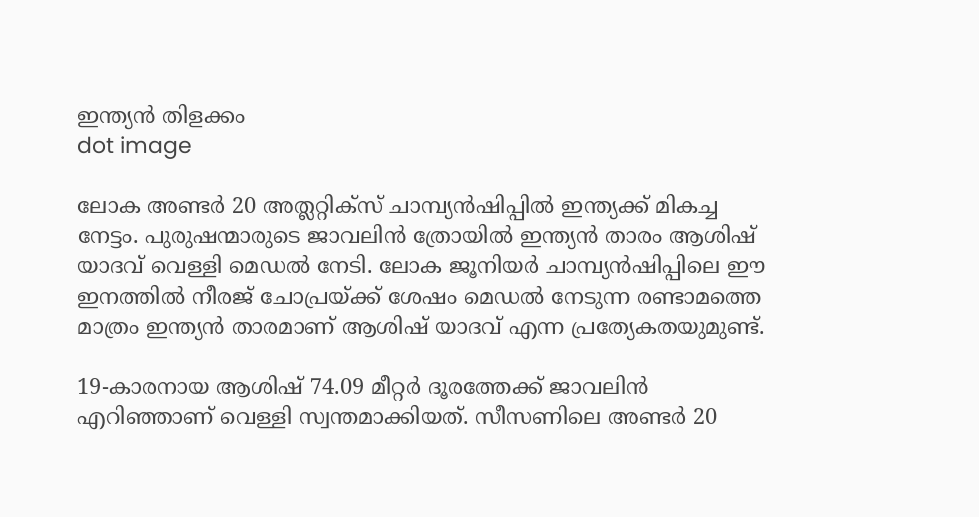ഇന്ത്യന്‍ തിളക്കം
dot image

ലോക അണ്ടര്‍ 20 അത്ലറ്റിക്സ് ചാമ്പ്യന്‍ഷിപ്പില്‍ ഇന്ത്യക്ക് മികച്ച നേട്ടം. പുരുഷന്മാരുടെ ജാവലിന്‍ ത്രോയില്‍ ഇന്ത്യന്‍ താരം ആശിഷ് യാദവ് വെള്ളി മെഡല്‍ നേടി. ലോക ജൂനിയര്‍ ചാമ്പ്യന്‍ഷിപ്പിലെ ഈ ഇനത്തില്‍ നീരജ് ചോപ്രയ്ക്ക് ശേഷം മെഡല്‍ നേടുന്ന രണ്ടാമത്തെ മാത്രം ഇന്ത്യന്‍ താരമാണ് ആശിഷ് യാദവ് എന്ന പ്രത്യേകതയുമുണ്ട്.

19-കാരനായ ആശിഷ് 74.09 മീറ്റര്‍ ദൂരത്തേക്ക് ജാവലിന്‍ എറിഞ്ഞാണ് വെള്ളി സ്വന്തമാക്കിയത്. സീസണിലെ അണ്ടര്‍ 20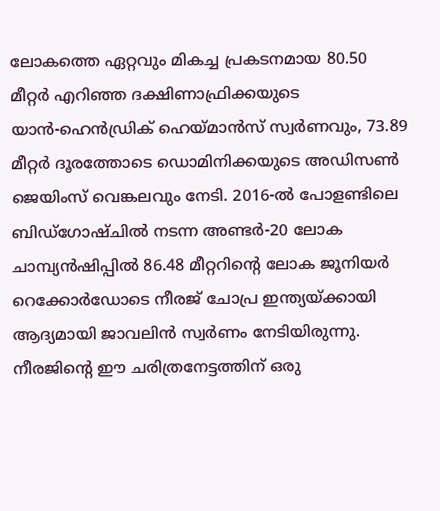ലോകത്തെ ഏറ്റവും മികച്ച പ്രകടനമായ 80.50 മീറ്റര്‍ എറിഞ്ഞ ദക്ഷിണാഫ്രിക്കയുടെ യാന്‍-ഹെന്‍ഡ്രിക് ഹെയ്മാന്‍സ് സ്വര്‍ണവും, 73.89 മീറ്റര്‍ ദൂരത്തോടെ ഡൊമിനിക്കയുടെ അഡിസണ്‍ ജെയിംസ് വെങ്കലവും നേടി. 2016-ല്‍ പോളണ്ടിലെ ബിഡ്‌ഗോഷ്ചില്‍ നടന്ന അണ്ടര്‍-20 ലോക ചാമ്പ്യന്‍ഷിപ്പില്‍ 86.48 മീറ്ററിന്റെ ലോക ജൂനിയര്‍ റെക്കോര്‍ഡോടെ നീരജ് ചോപ്ര ഇന്ത്യയ്ക്കായി ആദ്യമായി ജാവലിന്‍ സ്വര്‍ണം നേടിയിരുന്നു. നീരജിന്റെ ഈ ചരിത്രനേട്ടത്തിന് ഒരു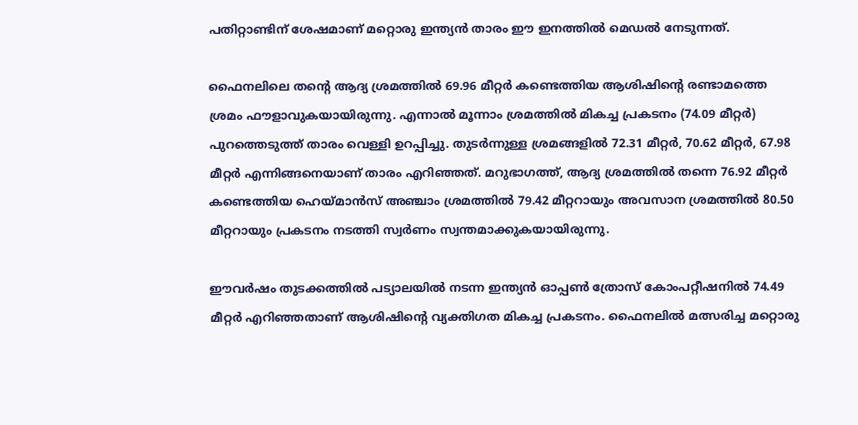പതിറ്റാണ്ടിന് ശേഷമാണ് മറ്റൊരു ഇന്ത്യന്‍ താരം ഈ ഇനത്തില്‍ മെഡല്‍ നേടുന്നത്.

ഫൈനലിലെ തന്റെ ആദ്യ ശ്രമത്തില്‍ 69.96 മീറ്റര്‍ കണ്ടെത്തിയ ആശിഷിന്റെ രണ്ടാമത്തെ ശ്രമം ഫൗളാവുകയായിരുന്നു. എന്നാല്‍ മൂന്നാം ശ്രമത്തില്‍ മികച്ച പ്രകടനം (74.09 മീറ്റര്‍) പുറത്തെടുത്ത് താരം വെള്ളി ഉറപ്പിച്ചു. തുടര്‍ന്നുള്ള ശ്രമങ്ങളില്‍ 72.31 മീറ്റര്‍, 70.62 മീറ്റര്‍, 67.98 മീറ്റര്‍ എന്നിങ്ങനെയാണ് താരം എറിഞ്ഞത്. മറുഭാഗത്ത്, ആദ്യ ശ്രമത്തില്‍ തന്നെ 76.92 മീറ്റര്‍ കണ്ടെത്തിയ ഹെയ്മാന്‍സ് അഞ്ചാം ശ്രമത്തില്‍ 79.42 മീറ്ററായും അവസാന ശ്രമത്തില്‍ 80.50 മീറ്ററായും പ്രകടനം നടത്തി സ്വര്‍ണം സ്വന്തമാക്കുകയായിരുന്നു.

ഈവര്‍ഷം തുടക്കത്തില്‍ പട്യാലയില്‍ നടന്ന ഇന്ത്യന്‍ ഓപ്പണ്‍ ത്രോസ് കോംപറ്റീഷനില്‍ 74.49 മീറ്റര്‍ എറിഞ്ഞതാണ് ആശിഷിന്റെ വ്യക്തിഗത മികച്ച പ്രകടനം. ഫൈനലില്‍ മത്സരിച്ച മറ്റൊരു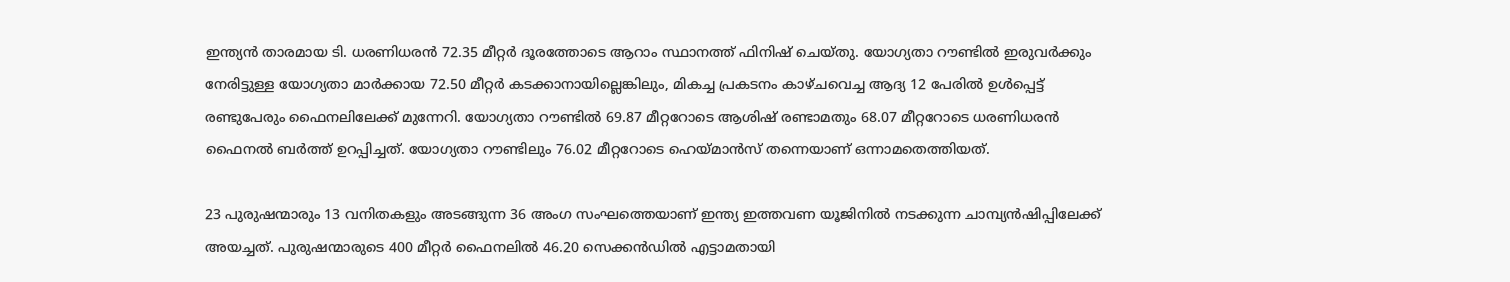ഇന്ത്യന്‍ താരമായ ടി. ധരണിധരന്‍ 72.35 മീറ്റര്‍ ദൂരത്തോടെ ആറാം സ്ഥാനത്ത് ഫിനിഷ് ചെയ്തു. യോഗ്യതാ റൗണ്ടില്‍ ഇരുവര്‍ക്കും നേരിട്ടുള്ള യോഗ്യതാ മാര്‍ക്കായ 72.50 മീറ്റര്‍ കടക്കാനായില്ലെങ്കിലും, മികച്ച പ്രകടനം കാഴ്ചവെച്ച ആദ്യ 12 പേരില്‍ ഉള്‍പ്പെട്ട് രണ്ടുപേരും ഫൈനലിലേക്ക് മുന്നേറി. യോഗ്യതാ റൗണ്ടില്‍ 69.87 മീറ്ററോടെ ആശിഷ് രണ്ടാമതും 68.07 മീറ്ററോടെ ധരണിധരന്‍ ഫൈനല്‍ ബര്‍ത്ത് ഉറപ്പിച്ചത്. യോഗ്യതാ റൗണ്ടിലും 76.02 മീറ്ററോടെ ഹെയ്മാന്‍സ് തന്നെയാണ് ഒന്നാമതെത്തിയത്.

23 പുരുഷന്മാരും 13 വനിതകളും അടങ്ങുന്ന 36 അംഗ സംഘത്തെയാണ് ഇന്ത്യ ഇത്തവണ യൂജിനില്‍ നടക്കുന്ന ചാമ്പ്യന്‍ഷിപ്പിലേക്ക് അയച്ചത്. പുരുഷന്മാരുടെ 400 മീറ്റര്‍ ഫൈനലില്‍ 46.20 സെക്കന്‍ഡില്‍ എട്ടാമതായി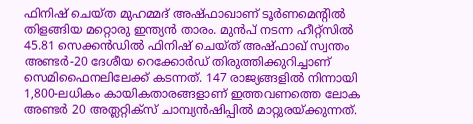ഫിനിഷ് ചെയ്ത മുഹമ്മദ് അഷ്ഫാഖാണ് ടൂര്‍ണമെന്റില്‍ തിളങ്ങിയ മറ്റൊരു ഇന്ത്യന്‍ താരം. മുന്‍പ് നടന്ന ഹീറ്റ്‌സില്‍ 45.81 സെക്കന്‍ഡില്‍ ഫിനിഷ് ചെയ്ത് അഷ്ഫാഖ് സ്വന്തം അണ്ടര്‍-20 ദേശീയ റെക്കോര്‍ഡ് തിരുത്തിക്കുറിച്ചാണ് സെമിഫൈനലിലേക്ക് കടന്നത്. 147 രാജ്യങ്ങളില്‍ നിന്നായി 1,800-ലധികം കായികതാരങ്ങളാണ് ഇത്തവണത്തെ ലോക അണ്ടര്‍ 20 അത്ലറ്റിക്സ് ചാമ്പ്യന്‍ഷിപ്പില്‍ മാറ്റുരയ്ക്കുന്നത്.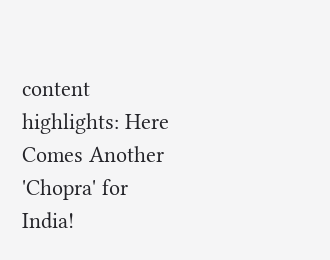content highlights: Here Comes Another 'Chopra' for India!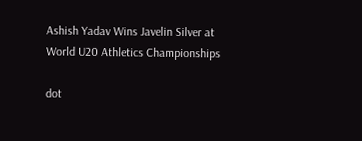Ashish Yadav Wins Javelin Silver at World U20 Athletics Championships

dot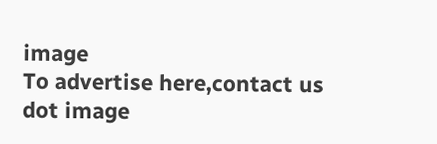image
To advertise here,contact us
dot image